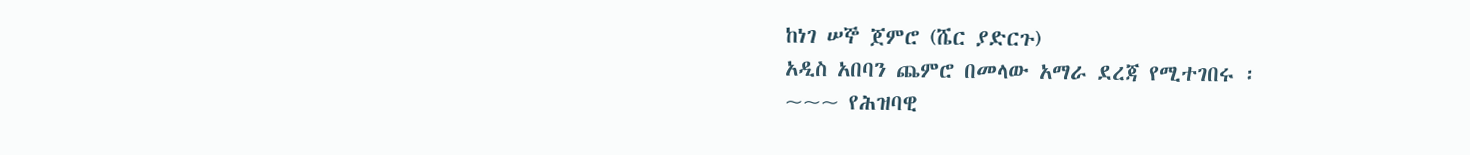ከነገ ሠኞ ጀምሮ (ሼር ያድርጉ)
አዲስ አበባን ጨምሮ በመላው አማራ ደረጃ የሚተገበሩ ፡
~~~ የሕዝባዊ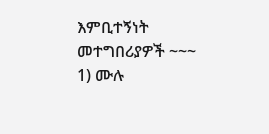እምቢተኝነት መተግበሪያዎች ~~~
1) ሙሉ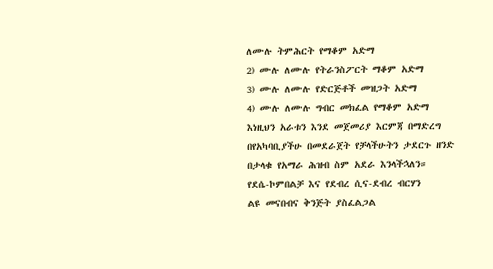ለሙሉ ትምሕርት የማቆም አድማ
2) ሙሉ ለሙሉ የትራንስፖርት ማቆም አድማ
3) ሙሉ ለሙሉ የድርጅቶች መዝጋት አድማ
4) ሙሉ ለሙሉ ግብር መክፈል የማቆም አድማ
እነዚህን አራቱን እንደ መጀመሪያ እርምጃ በማድረግ በየአካባቢያችሁ በመደራጀት የቻላችሁትን ታደርጉ ዘንድ በታላቁ የአማራ ሕዝብ ስም አደራ እንላችኋለን።
የደሴ-ኮምበልቻ እና የደብረ ሲና-ደብረ ብርሃን
ልዩ መናበብና ቅንጅት ያስፈልጋል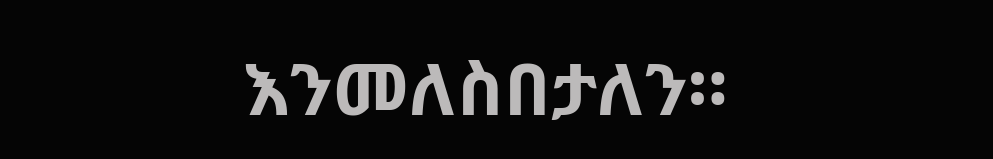እንመለስበታለን።